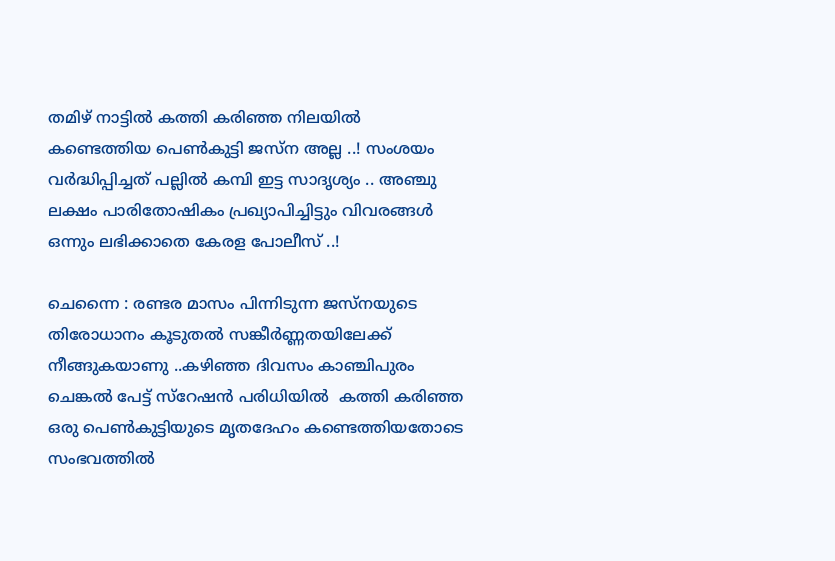തമിഴ് നാട്ടില്‍ കത്തി കരിഞ്ഞ നിലയില്‍ കണ്ടെത്തിയ പെണ്‍കുട്ടി ജസ്ന അല്ല ..! സംശയം വര്‍ദ്ധിപ്പിച്ചത് പല്ലില്‍ കമ്പി ഇട്ട സാദൃശ്യം .. അഞ്ചു ലക്ഷം പാരിതോഷികം പ്രഖ്യാപിച്ചിട്ടും വിവരങ്ങള്‍ ഒന്നും ലഭിക്കാതെ കേരള പോലീസ് ..!

ചെന്നൈ : രണ്ടര മാസം പിന്നിടുന്ന ജസ്നയുടെ തിരോധാനം കൂടുതല്‍ സങ്കീര്‍ണ്ണതയിലേക്ക് നീങ്ങുകയാണു ..കഴിഞ്ഞ ദിവസം കാഞ്ചിപുരം  ചെങ്കല്‍ പേട്ട് സ്റേഷന്‍ പരിധിയില്‍  കത്തി കരിഞ്ഞ ഒരു പെണ്‍കുട്ടിയുടെ മൃതദേഹം കണ്ടെത്തിയതോടെ സംഭവത്തില്‍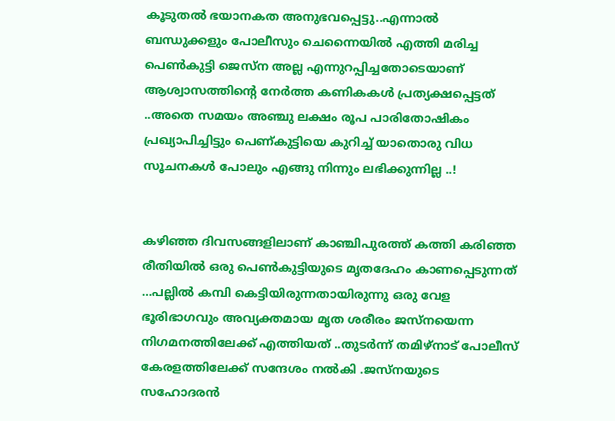കൂടുതല്‍ ഭയാനകത അനുഭവപ്പെട്ടു..എന്നാല്‍ ബന്ധുക്കളും പോലീസും ചെന്നൈയില്‍ എത്തി മരിച്ച പെണ്‍കുട്ടി ജെസ്ന അല്ല എന്നുറപ്പിച്ചതോടെയാണ്‌ ആശ്വാസത്തിന്റെ നേര്‍ത്ത കണികകള്‍ പ്രത്യക്ഷപ്പെട്ടത് ..അതെ സമയം അഞ്ചു ലക്ഷം രൂപ പാരിതോഷികം പ്രഖ്യാപിച്ചിട്ടും പെണ്കുട്ടിയെ കുറിച്ച് യാതൊരു വിധ സൂചനകള്‍ പോലും എങ്ങു നിന്നും ലഭിക്കുന്നില്ല ..!


കഴിഞ്ഞ ദിവസങ്ങളിലാണ് കാഞ്ചിപുരത്ത് കത്തി കരിഞ്ഞ രീതിയില്‍ ഒരു പെണ്‍കുട്ടിയുടെ മൃതദേഹം കാണപ്പെടുന്നത് …പല്ലില്‍ കമ്പി കെട്ടിയിരുന്നതായിരുന്നു ഒരു വേള ഭൂരിഭാഗവും അവ്യക്തമായ മൃത ശരീരം ജസ്നയെന്ന നിഗമനത്തിലേക്ക് എത്തിയത് ..തുടര്‍ന്ന്‍ തമിഴ്നാട് പോലീസ് കേരളത്തിലേക്ക് സന്ദേശം നല്‍കി .ജസ്നയുടെ സഹോദരന്‍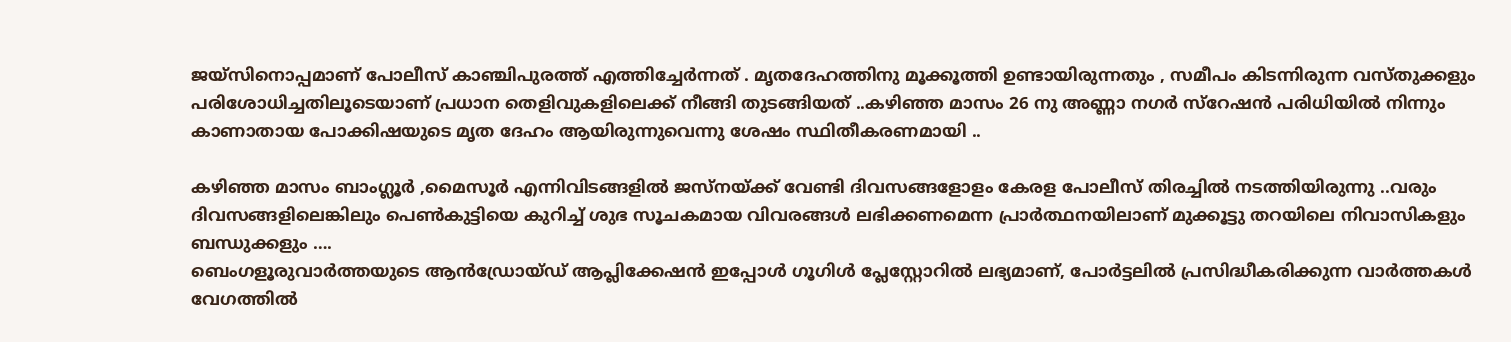ജയ്സിനൊപ്പമാണ് പോലീസ് കാഞ്ചിപുരത്ത് എത്തിച്ചേര്‍ന്നത് . മൃതദേഹത്തിനു മൂക്കൂത്തി ഉണ്ടായിരുന്നതും , സമീപം കിടന്നിരുന്ന വസ്തുക്കളും പരിശോധിച്ചതിലൂടെയാണ് പ്രധാന തെളിവുകളിലെക്ക് നീങ്ങി തുടങ്ങിയത് ..കഴിഞ്ഞ മാസം 26 നു അണ്ണാ നഗര്‍ സ്റേഷന്‍ പരിധിയില്‍ നിന്നും കാണാതായ പോക്കിഷയുടെ മൃത ദേഹം ആയിരുന്നുവെന്നു ശേഷം സ്ഥിതീകരണമായി ..

കഴിഞ്ഞ മാസം ബാംഗ്ലൂര്‍ ,മൈസൂര്‍ എന്നിവിടങ്ങളില്‍ ജസ്നയ്ക്ക് വേണ്ടി ദിവസങ്ങളോളം കേരള പോലീസ് തിരച്ചില്‍ നടത്തിയിരുന്നു ..വരും ദിവസങ്ങളിലെങ്കിലും പെണ്‍കുട്ടിയെ കുറിച്ച് ശുഭ സൂചകമായ വിവരങ്ങള്‍ ലഭിക്കണമെന്ന പ്രാര്‍ത്ഥനയിലാണ് മുക്കൂട്ടു തറയിലെ നിവാസികളും ബന്ധുക്കളും ….
ബെംഗളൂരുവാർത്തയുടെ ആൻഡ്രോയ്ഡ് ആപ്ലിക്കേഷൻ ഇപ്പോൾ ഗൂഗിൾ പ്ലേസ്റ്റോറിൽ ലഭ്യമാണ്, പോർട്ടലിൽ പ്രസിദ്ധീകരിക്കുന്ന വാർത്തകൾ വേഗത്തിൽ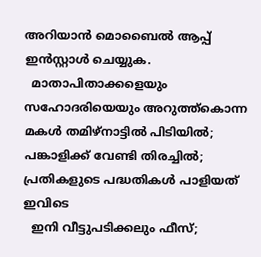അറിയാൻ മൊബൈൽ ആപ്പ് ഇൻസ്റ്റാൾ ചെയ്യുക.
  മാതാപിതാക്കളെയും സഹോദരിയെയും അറുത്ത്കൊന്ന മകൾ തമിഴ്നാട്ടിൽ പിടിയിൽ; പങ്കാളിക്ക് വേണ്ടി തിരച്ചിൽ; പ്രതികളുടെ പദ്ധതികൾ പാളിയത് ഇവിടെ
  ഇനി വീട്ടുപടിക്കലും ഫീസ്;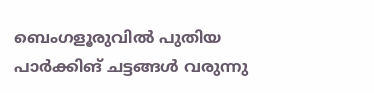ബെംഗളൂരുവിൽ പുതിയ പാർക്കിങ് ചട്ടങ്ങൾ വരുന്നു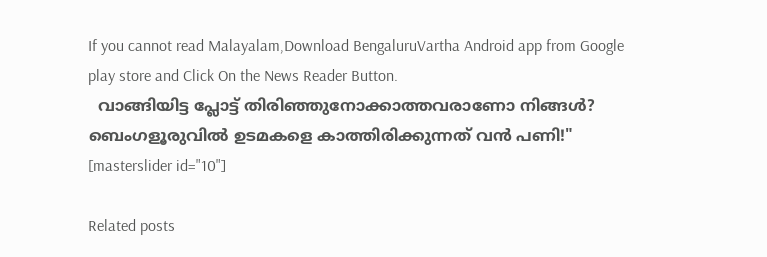If you cannot read Malayalam,Download BengaluruVartha Android app from Google play store and Click On the News Reader Button.
  വാങ്ങിയിട്ട പ്ലോട്ട് തിരിഞ്ഞുനോക്കാത്തവരാണോ നിങ്ങൾ? ബെംഗളൂരുവിൽ ഉടമകളെ കാത്തിരിക്കുന്നത് വൻ പണി!"
[masterslider id="10"]

Related posts